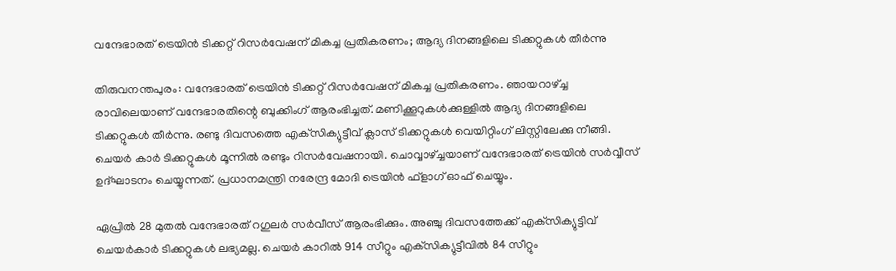വന്ദേഭാരത് ട്രെയിൻ ടിക്കറ്റ് റിസർവേഷന് മികച്ച പ്രതികരണം; ആദ്യ ദിനങ്ങളിലെ ടിക്കറ്റുകൾ തീർന്നു

തിരുവനന്തപുരം: വന്ദേഭാരത് ട്രെയിൻ ടിക്കറ്റ് റിസർവേഷന് മികച്ച പ്രതികരണം. ഞായറാഴ്ച്ച രാവിലെയാണ് വന്ദേഭാരതിന്റെ ബുക്കിംഗ് ആരംഭിച്ചത്. മണിക്കൂറുകൾക്കുള്ളിൽ ആദ്യ ദിനങ്ങളിലെ ടിക്കറ്റുകൾ തീർന്നു. രണ്ടു ദിവസത്തെ എക്‌സിക്യുട്ടീവ് ക്ലാസ് ടിക്കറ്റുകൾ വെയിറ്റിംഗ് ലിസ്റ്റിലേക്കു നീങ്ങി. ചെയർ കാർ ടിക്കറ്റുകൾ മൂന്നിൽ രണ്ടും റിസർവേഷനായി. ചൊവ്വാഴ്ച്ചയാണ് വന്ദേഭാരത് ട്രെയിൻ സർവ്വീസ് ഉദ്ഘാടനം ചെയ്യുന്നത്. പ്രധാനമന്ത്രി നരേന്ദ്ര മോദി ട്രെയിൻ ഫ്‌ളാഗ് ഓഫ് ചെയ്യും.

ഏപ്രിൽ 28 മുതൽ വന്ദേഭാരത് റഗുലർ സർവീസ് ആരംഭിക്കും. അഞ്ചു ദിവസത്തേക്ക് എക്‌സിക്യുട്ടിവ് ചെയർകാർ ടിക്കറ്റുകൾ ലഭ്യമല്ല. ചെയർ കാറിൽ 914 സീറ്റും എക്‌സിക്യുട്ടീവിൽ 84 സീറ്റും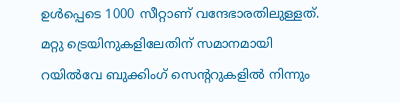ഉൾപ്പെടെ 1000 സീറ്റാണ് വന്ദേഭാരതിലുള്ളത്. മറ്റു ട്രെയിനുകളിലേതിന് സമാനമായി റയിൽവേ ബുക്കിംഗ് സെന്ററുകളിൽ നിന്നും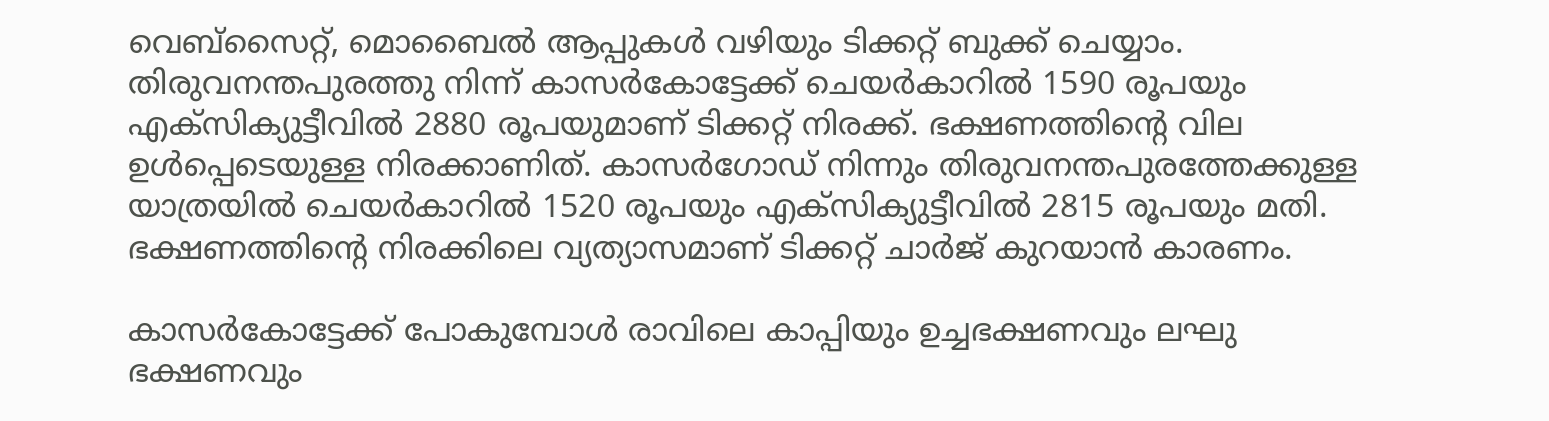വെബ്സൈറ്റ്, മൊബൈൽ ആപ്പുകൾ വഴിയും ടിക്കറ്റ് ബുക്ക് ചെയ്യാം. തിരുവനന്തപുരത്തു നിന്ന് കാസർകോട്ടേക്ക് ചെയർകാറിൽ 1590 രൂപയും എക്‌സിക്യുട്ടീവിൽ 2880 രൂപയുമാണ് ടിക്കറ്റ് നിരക്ക്. ഭക്ഷണത്തിന്റെ വില ഉൾപ്പെടെയുള്ള നിരക്കാണിത്. കാസർഗോഡ് നിന്നും തിരുവനന്തപുരത്തേക്കുള്ള യാത്രയിൽ ചെയർകാറിൽ 1520 രൂപയും എക്‌സിക്യുട്ടീവിൽ 2815 രൂപയും മതി. ഭക്ഷണത്തിന്റെ നിരക്കിലെ വ്യത്യാസമാണ് ടിക്കറ്റ് ചാർജ് കുറയാൻ കാരണം.

കാസർകോട്ടേക്ക് പോകുമ്പോൾ രാവിലെ കാപ്പിയും ഉച്ചഭക്ഷണവും ലഘു ഭക്ഷണവും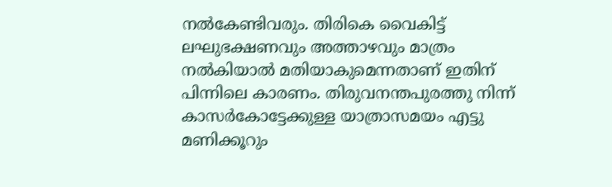നൽകേണ്ടിവരും. തിരികെ വൈകിട്ട് ലഘുഭക്ഷണവും അത്താഴവും മാത്രം നൽകിയാൽ മതിയാകുമെന്നതാണ് ഇതിന് പിന്നിലെ കാരണം. തിരുവനന്തപുരത്തു നിന്ന് കാസർകോട്ടേക്കുള്ള യാത്രാസമയം എട്ടു മണിക്കൂറും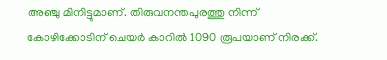അഞ്ചു മിനിട്ടുമാണ്. തിരുവനന്തപുരത്തു നിന്ന് കോഴിക്കോടിന് ചെയർ കാറിൽ 1090 രൂപയാണ് നിരക്ക്.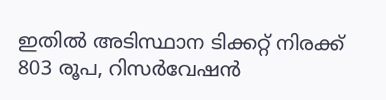ഇതിൽ അടിസ്ഥാന ടിക്കറ്റ് നിരക്ക് 803 രൂപ, റിസർവേഷൻ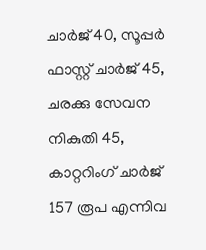ചാർജ് 40, സൂപ്പർ ഫാസ്റ്റ് ചാർജ് 45, ചരക്കു സേവന നികുതി 45, കാറ്ററിംഗ് ചാർജ് 157 രൂപ എന്നിവ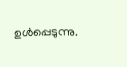ഉൾപ്പെടുന്നു.